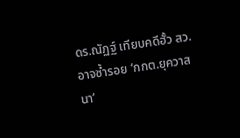ดร.ณัฏฐ์ เทียบคดีฮั้ว สว. อาจซ้ำรอย ‘กกต.ยุควาสนา’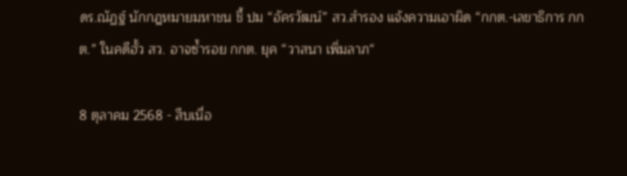ดร.ณัฏฐ์ นักกฎหมายมหาชน ชี้ ปม “อัครวัฒน์” สว.สำรอง แจ้งความเอาผิด “กกต.-เลขาธิการ กกต.” ในคดีฮั้ว สว. อาจซ้ำรอย กกต. ยุค “วาสนา เพิ่มลาภ“

8 ตุลาคม 2568 - สืบเนื่อ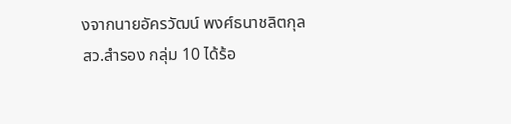งจากนายอัครวัฒน์ พงศ์ธนาชลิตกุล สว.สำรอง กลุ่ม 10 ได้ร้อ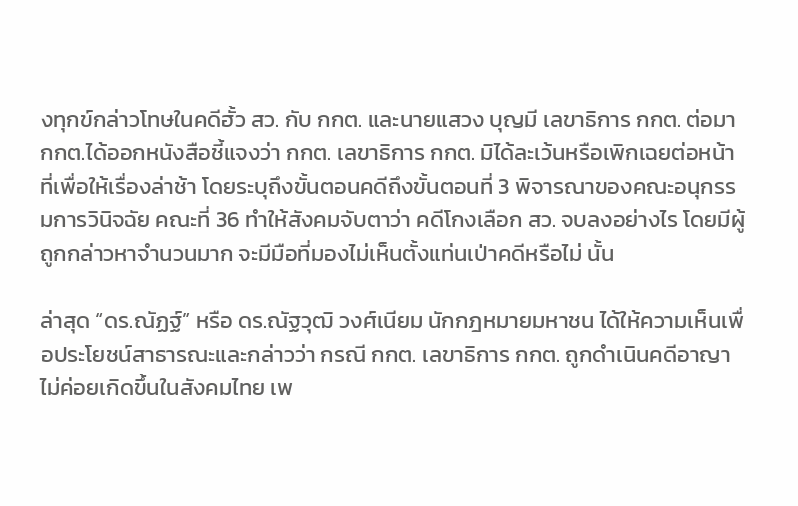งทุกข์กล่าวโทษในคดีฮั้ว สว. กับ กกต. และนายแสวง บุญมี เลขาธิการ กกต. ต่อมา กกต.ได้ออกหนังสือชี้แจงว่า กกต. เลขาธิการ กกต. มิได้ละเว้นหรือเพิกเฉยต่อหน้าที่เพื่อให้เรื่องล่าช้า โดยระบุถึงขั้นตอนคดีถึงขั้นตอนที่ 3 พิจารณาของคณะอนุกรรมการวินิจฉัย คณะที่ 36 ทำให้สังคมจับตาว่า คดีโกงเลือก สว. จบลงอย่างไร โดยมีผู้ถูกกล่าวหาจำนวนมาก จะมีมือที่มองไม่เห็นตั้งแท่นเป่าคดีหรือไม่ นั้น

ล่าสุด “ดร.ณัฏฐ์” หรือ ดร.ณัฐวุฒิ วงศ์เนียม นักกฎหมายมหาชน ได้ให้ความเห็นเพื่อประโยชน์สาธารณะและกล่าวว่า กรณี กกต. เลขาธิการ กกต. ถูกดำเนินคดีอาญา ไม่ค่อยเกิดขึ้นในสังคมไทย เพ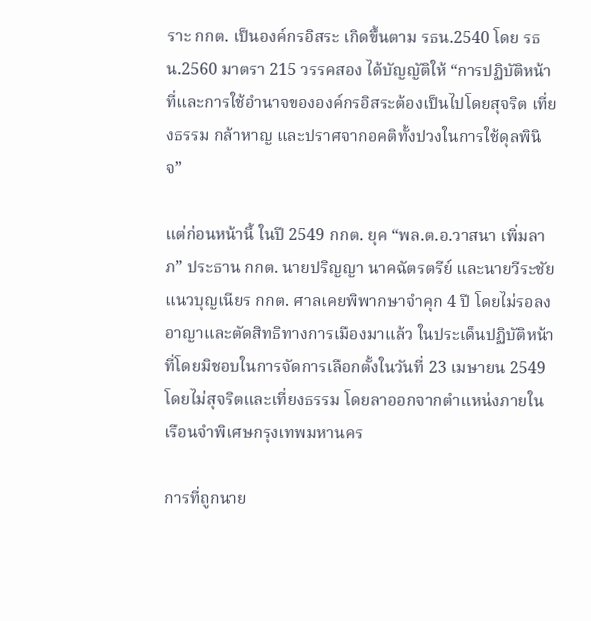ราะ กกต. เป็นองค์กรอิสระ เกิดขึ้นตาม รธน.2540 โดย รธน.2560 มาตรา 215 วรรคสอง ได้บัญญัติให้ “การปฏิบัติหน้าที่และการใช้อำนาจขององค์กรอิสระต้องเป็นไปโดยสุจริต เที่ยงธรรม กล้าหาญ และปราศจากอคติทั้งปวงในการใช้ดุลพินิจ”

แต่ก่อนหน้านี้ ในปี 2549 กกต. ยุค “พล.ต.อ.วาสนา เพิ่มลาภ” ประธาน กกต. นายปริญญา นาคฉัตรตรีย์ และนายวีระชัย แนวบุญเนียร กกต. ศาลเคยพิพากษาจำคุก 4 ปี โดยไม่รอลงอาญาและตัดสิทธิทางการเมืองมาแล้ว ในประเด็นปฏิบัติหน้าที่โดยมิชอบในการจัดการเลือกตั้งในวันที่ 23 เมษายน 2549 โดยไม่สุจริตและเที่ยงธรรม โดยลาออกจากตำแหน่งภายในเรือนจำพิเศษกรุงเทพมหานคร

การที่ถูกนาย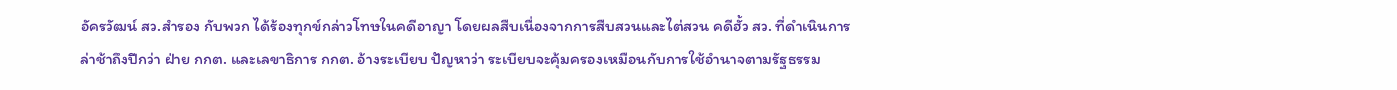อัครวัฒน์ สว.สำรอง กับพวก ได้ร้องทุกข์กล่าวโทษในคดีอาญา โดยผลสืบเนื่องจากการสืบสวนและไต่สวน คดีฮั้ว สว. ที่ดำเนินการล่าช้าถึงปีกว่า ฝ่าย กกต. และเลขาธิการ กกต. อ้างระเบียบ ปัญหาว่า ระเบียบจะคุ้มครองเหมือนกับการใช้อำนาจตามรัฐธรรม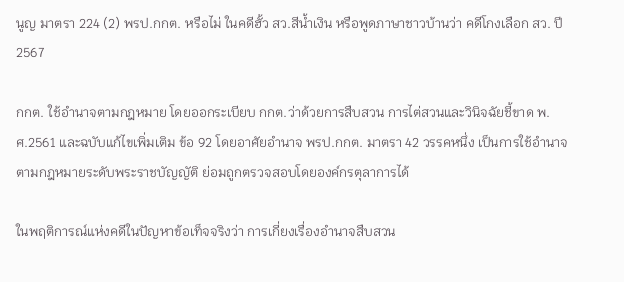นูญ มาตรา 224 (2) พรป.กกต. หรือไม่ ในคดีฮั้ว สว.สีน้ำเงิน หรือพูดภาษาชาวบ้านว่า คดีโกงเลือก สว. ปี 2567

กกต. ใช้อำนาจตามกฎหมาย โดยออกระเบียบ กกต.ว่าด้วยการสืบสวน การไต่สวนและวินิจฉัยชี้ขาด พ.ศ.2561 และฉบับแก้ไขเพิ่มเติม ข้อ 92 โดยอาศัยอำนาจ พรป.กกต. มาตรา 42 วรรคหนึ่ง เป็นการใช้อำนาจตามกฎหมายระดับพระราชบัญญัติ ย่อมถูกตรวจสอบโดยองค์กรตุลาการได้

ในพฤติการณ์แห่งคดีในปัญหาข้อเท็จจริงว่า การเกี่ยงเรื่องอำนาจสืบสวน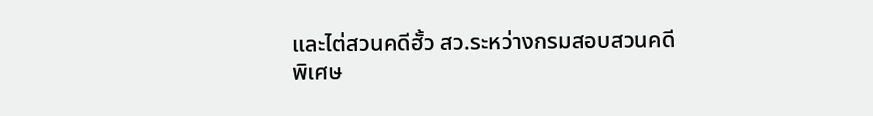และไต่สวนคดีฮั้ว สว.ระหว่างกรมสอบสวนคดีพิเศษ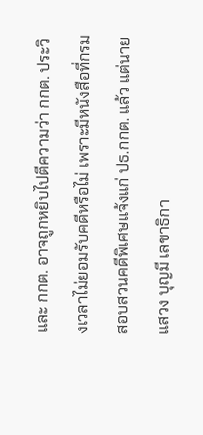และ กกต. อาจถูกหยิบไปตีความว่า กกต. ประวิงเวลาไม่ยอมรับคดีหรือไม่ เพราะมีหนังสือที่กรมสอบสวนคดีพิเศษแจ้งแก่ ปธ.กกต. แล้ว แต่นายแสวง บุญมี เลขาธิกา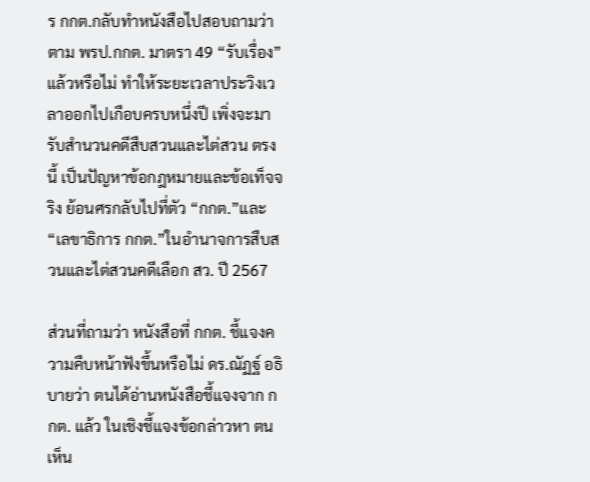ร กกต.กลับทำหนังสือไปสอบถามว่า ตาม พรป.กกต. มาตรา 49 “รับเรื่อง” แล้วหรือไม่ ทำให้ระยะเวลาประวิงเวลาออกไปเกือบครบหนึ่งปี เพิ่งจะมารับสำนวนคดีสืบสวนและไต่สวน ตรงนี้ เป็นปัญหาข้อกฎหมายและข้อเท็จจริง ย้อนศรกลับไปที่ตัว “กกต.”และ “เลขาธิการ กกต.”ในอำนาจการสืบสวนและไต่สวนคดีเลือก สว. ปี 2567

ส่วนที่ถามว่า หนังสือที่ กกต. ชี้แจงความคืบหน้าฟังขึ้นหรือไม่ ดร.ณัฏฐ์ อธิบายว่า ตนได้อ่านหนังสือชี้แจงจาก กกต. แล้ว ในเชิงชี้แจงข้อกล่าวหา ตนเห็น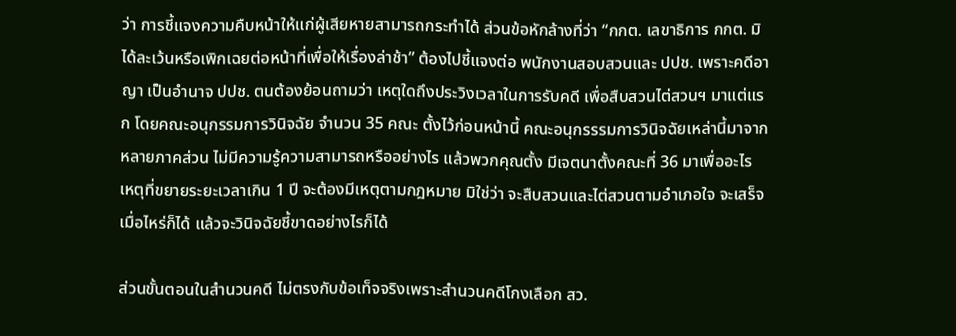ว่า การชี้แจงความคืบหน้าให้แก่ผู้เสียหายสามารถกระทำได้ ส่วนข้อหักล้างที่ว่า “กกต. เลขาธิการ กกต. มิได้ละเว้นหรือเพิกเฉยต่อหน้าที่เพื่อให้เรื่องล่าช้า” ต้องไปชี้แจงต่อ พนักงานสอบสวนและ ปปช. เพราะคดีอาญา เป็นอำนาจ ปปช. ตนต้องย้อนถามว่า เหตุใดถึงประวิงเวลาในการรับคดี เพื่อสืบสวนไต่สวนฯ มาแต่แรก โดยคณะอนุกรรมการวินิจฉัย จำนวน 35 คณะ ตั้งไว้ก่อนหน้านี้ คณะอนุกรรรมการวินิจฉัยเหล่านี้มาจากหลายภาคส่วน ไม่มีความรู้ความสามารถหรืออย่างไร แล้วพวกคุณตั้ง มีเจตนาตั้งคณะที่ 36 มาเพื่ออะไร เหตุที่ขยายระยะเวลาเกิน 1 ปี จะต้องมีเหตุตามกฎหมาย มิใช่ว่า จะสืบสวนและไต่สวนตามอำเภอใจ จะเสร็จเมื่อไหร่ก็ได้ แล้วจะวินิจฉัยชี้ขาดอย่างไรก็ได้

ส่วนขั้นตอนในสำนวนคดี ไม่ตรงกับข้อเท็จจริงเพราะสำนวนคดีโกงเลือก สว.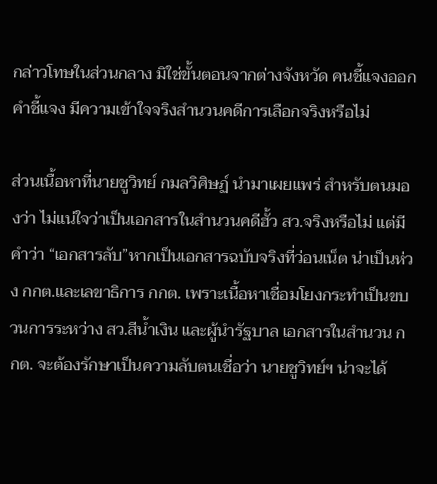กล่าวโทษในส่วนกลาง มิใช่ขั้นตอนจากต่างจังหวัด คนชี้แจงออกคำชี้แจง มีความเข้าใจจริงสำนวนคดีการเลือกจริงหรือไม่

ส่วนเนื้อหาที่นายชูวิทย์ กมลวิศิษฏ์ นำมาเผยแพร่ สำหรับตนมองว่า ไม่แน่ใจว่าเป็นเอกสารในสำนวนคดีฮั้ว สว.จริงหรือไม่ แต่มีคำว่า “เอกสารลับ”หากเป็นเอกสารฉบับจริงที่ว่อนเน็ต น่าเป็นห่วง กกต.และเลขาธิการ กกต. เพราะเนื้อหาเชื่อมโยงกระทำเป็นขบวนการระหว่าง สว.สีน้ำเงิน และผู้นำรัฐบาล เอกสารในสำนวน กกต. จะต้องรักษาเป็นความลับตนเชื่อว่า นายชูวิทย์ฯ น่าจะได้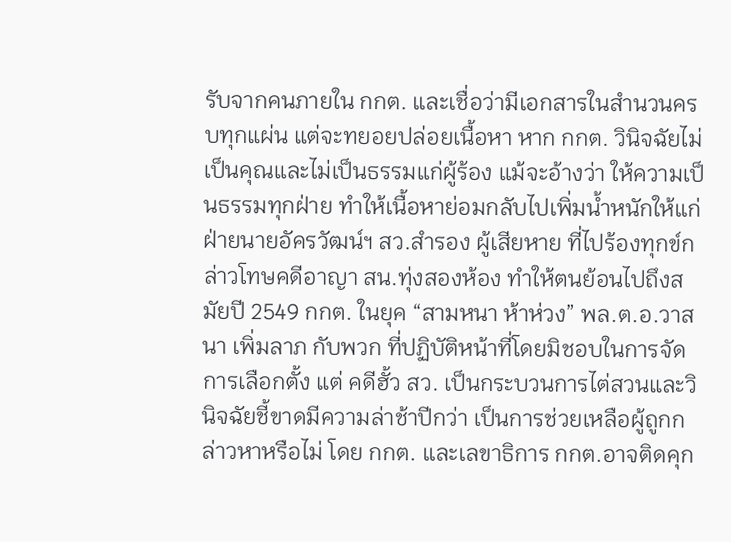รับจากคนภายใน กกต. และเชื่อว่ามีเอกสารในสำนวนครบทุกแผ่น แต่จะทยอยปล่อยเนื้อหา หาก กกต. วินิจฉัยไม่เป็นคุณและไม่เป็นธรรมแก่ผู้ร้อง แม้จะอ้างว่า ให้ความเป็นธรรมทุกฝ่าย ทำให้เนื้อหาย่อมกลับไปเพิ่มน้ำหนักให้แก่ฝ่ายนายอัครวัฒน์ฯ สว.สำรอง ผู้เสียหาย ที่ไปร้องทุกข์กล่าวโทษคดีอาญา สน.ทุ่งสองห้อง ทำให้ตนย้อนไปถึงสมัยปี 2549 กกต. ในยุค “สามหนา ห้าห่วง” พล.ต.อ.วาสนา เพิ่มลาภ กับพวก ที่ปฏิบัติหน้าที่โดยมิชอบในการจัดการเลือกตั้ง แต่ คดีฮั้ว สว. เป็นกระบวนการไต่สวนและวินิจฉัยชี้ขาดมีความล่าช้าปีกว่า เป็นการช่วยเหลือผู้ถูกกล่าวหาหรือไม่ โดย กกต. และเลขาธิการ กกต.อาจติดคุก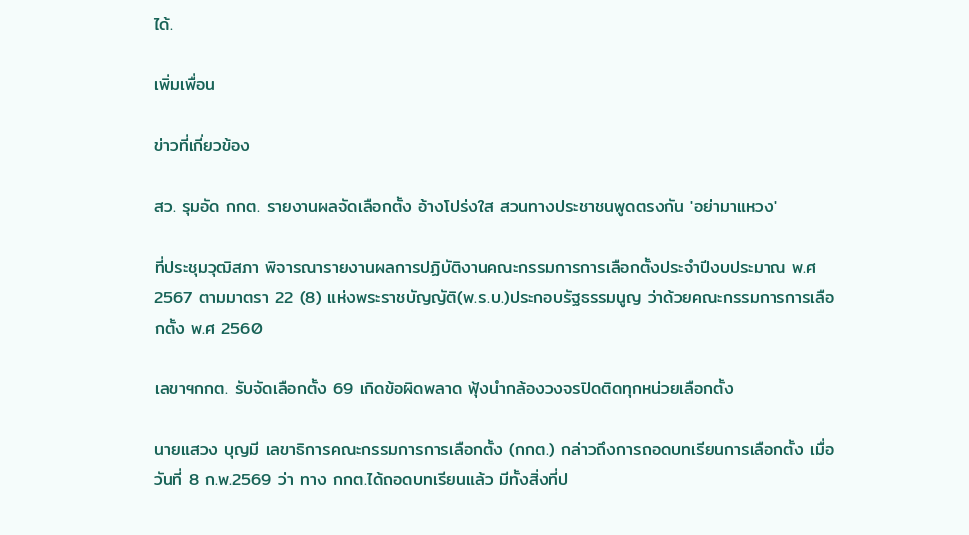ได้.

เพิ่มเพื่อน

ข่าวที่เกี่ยวข้อง

สว. รุมอัด กกต. รายงานผลจัดเลือกตั้ง อ้างโปร่งใส สวนทางประชาชนพูดตรงกัน 'อย่ามาแหวง'

ที่ประชุมวุฒิสภา พิจารณารายงานผลการปฏิบัติงานคณะกรรมการการเลือกตั้งประจำปีงบประมาณ พ.ศ 2567 ตามมาตรา 22 (8) แห่งพระราชบัญญัติ(พ.ร.บ.)ประกอบรัฐธรรมนูญ ว่าด้วยคณะกรรมการการเลือกตั้ง พ.ศ 2560

เลขาฯกกต. รับจัดเลือกตั้ง 69 เกิดข้อผิดพลาด ฟุ้งนำกล้องวงจรปิดติดทุกหน่วยเลือกตั้ง

นายแสวง บุญมี เลขาธิการคณะกรรมการการเลือกตั้ง (กกต.) กล่าวถึงการถอดบทเรียนการเลือกตั้ง เมื่อวันที่ 8 ก.พ.2569 ว่า ทาง กกต.ได้ถอดบทเรียนแล้ว มีทั้งสิ่งที่ป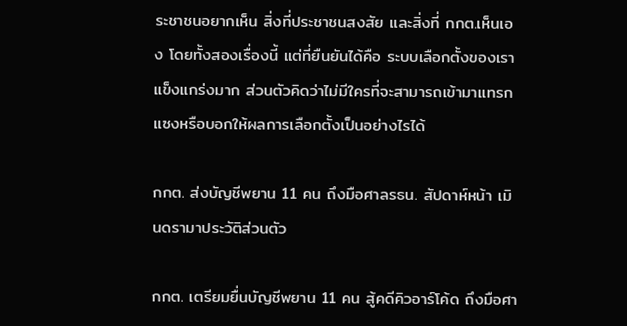ระชาชนอยากเห็น สิ่งที่ประชาชนสงสัย และสิ่งที่ กกต.เห็นเอง โดยทั้งสองเรื่องนี้ แต่ที่ยืนยันได้คือ ระบบเลือกตั้งของเราแข็งแกร่งมาก ส่วนตัวคิดว่าไม่มีใครที่จะสามารถเข้ามาแทรกแซงหรือบอกให้ผลการเลือกตั้งเป็นอย่างไรได้

กกต. ส่งบัญชีพยาน 11 คน ถึงมือศาลรธน. สัปดาห์หน้า เมินดรามาประวัติส่วนตัว

กกต. เตรียมยื่นบัญชีพยาน 11 คน สู้คดีคิวอาร์โค้ด ถึงมือศา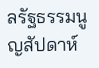ลรัฐธรรมนูญสัปดาห์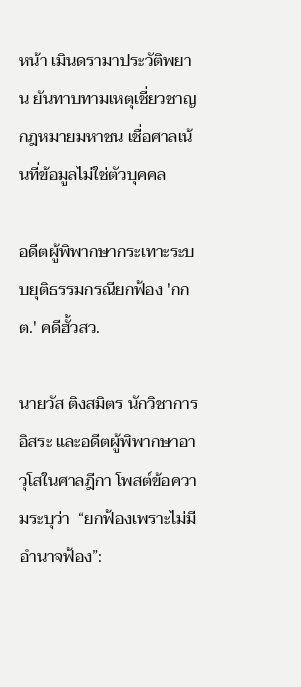หน้า เมินดรามาประวัติพยาน ยันทาบทามเหตุเชี่ยวชาญกฎหมายมหาชน เชื่อศาลเน้นที่ข้อมูลไม่ใช่ตัวบุคคล

อดีตผู้พิพากษากระเทาะระบบยุติธรรมกรณียกฟ้อง 'กกต.' คดีฮั้วสว.

นายวัส ติงสมิตร นักวิชาการอิสระ และอดีตผู้พิพากษาอาวุโสในศาลฎีกา โพสต์ข้อความระบุว่า  “ยกฟ้องเพราะไม่มีอำนาจฟ้อง”: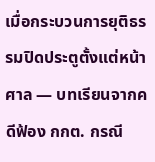เมื่อกระบวนการยุติธรรมปิดประตูตั้งแต่หน้าศาล — บทเรียนจากคดีฟ้อง กกต. กรณี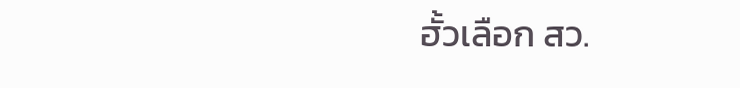ฮั้วเลือก สว.